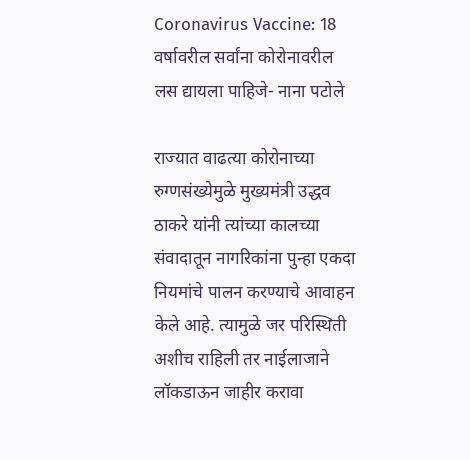Coronavirus Vaccine: 18 वर्षावरील सर्वांना कोरोनावरील लस द्यायला पाहिजे- नाना पटोले

राज्यात वाढत्या कोरोनाच्या रुग्णसंख्येमुळे मुख्यमंत्री उद्धव ठाकरे यांनी त्यांच्या कालच्या संवादातून नागरिकांना पुन्हा एकदा नियमांचे पालन करण्याचे आवाहन केले आहे. त्यामुळे जर परिस्थिती अशीच राहिली तर नाईलाजाने लॉकडाऊन जाहीर करावा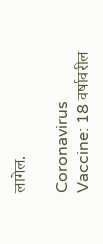लागेल.

Coronavirus Vaccine: 18 वर्षावरील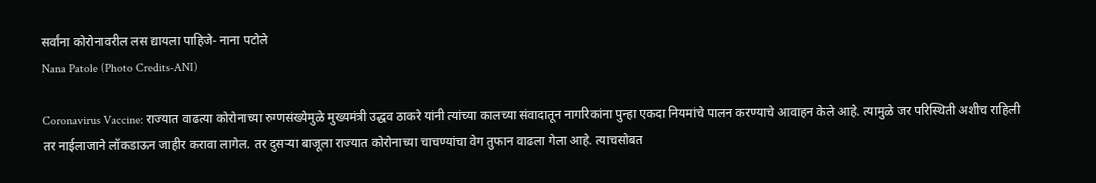सर्वांना कोरोनावरील लस द्यायला पाहिजे- नाना पटोले
Nana Patole (Photo Credits-ANI)

Coronavirus Vaccine: राज्यात वाढत्या कोरोनाच्या रुग्णसंख्येमुळे मुख्यमंत्री उद्धव ठाकरे यांनी त्यांच्या कालच्या संवादातून नागरिकांना पुन्हा एकदा नियमांचे पालन करण्याचे आवाहन केले आहे. त्यामुळे जर परिस्थिती अशीच राहिली तर नाईलाजाने लॉकडाऊन जाहीर करावा लागेल. तर दुसऱ्या बाजूला राज्यात कोरोनाच्या चाचण्यांचा वेग तुफान वाढला गेला आहे. त्याचसोबत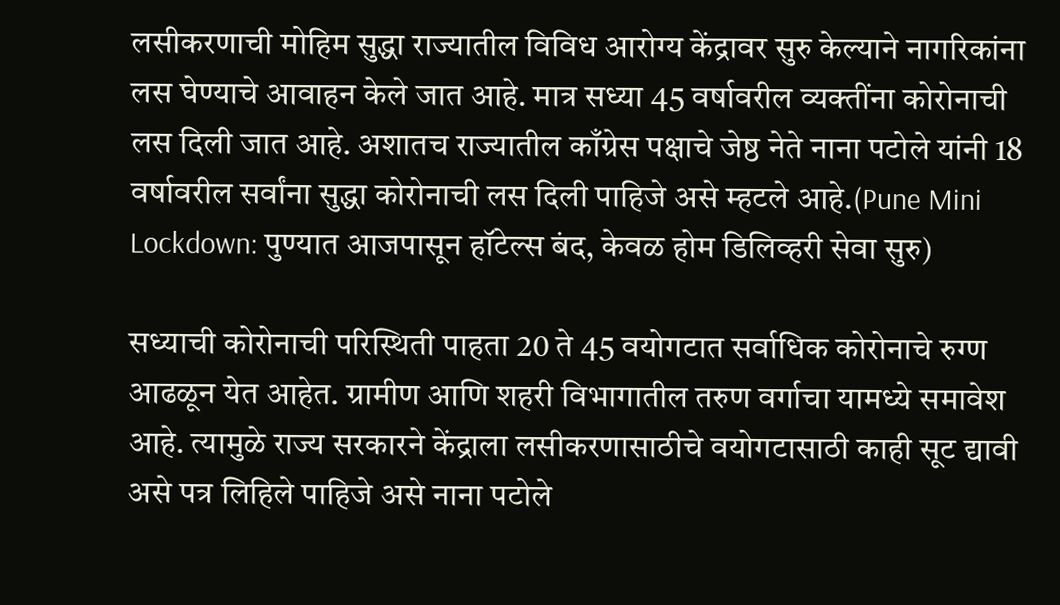लसीकरणाची मोहिम सुद्धा राज्यातील विविध आरोग्य केंद्रावर सुरु केल्याने नागरिकांना लस घेण्याचे आवाहन केले जात आहे. मात्र सध्या 45 वर्षावरील व्यक्तींना कोरोनाची लस दिली जात आहे. अशातच राज्यातील काँग्रेस पक्षाचे जेष्ठ नेते नाना पटोले यांनी 18 वर्षावरील सर्वांना सुद्धा कोरोनाची लस दिली पाहिजे असे म्हटले आहे.(Pune Mini Lockdown: पुण्यात आजपासून हॉटेल्स बंद, केवळ होम डिलिव्हरी सेवा सुरु)

सध्याची कोरोनाची परिस्थिती पाहता 20 ते 45 वयोगटात सर्वाधिक कोरोनाचे रुग्ण आढळून येत आहेत. ग्रामीण आणि शहरी विभागातील तरुण वर्गाचा यामध्ये समावेश आहे. त्यामुळे राज्य सरकारने केंद्राला लसीकरणासाठीचे वयोगटासाठी काही सूट द्यावी असे पत्र लिहिले पाहिजे असे नाना पटोले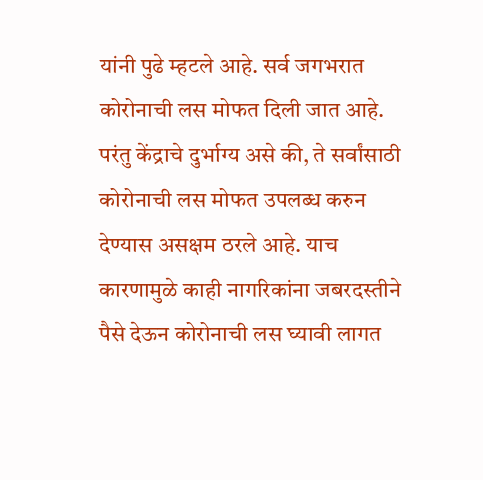यांनी पुढे म्हटले आहे. सर्व जगभरात कोरोनाची लस मोफत दिली जात आहे. परंतु केंद्राचे दुर्भाग्य असे की, ते सर्वांसाठी कोरोनाची लस मोफत उपलब्ध करुन देण्यास असक्षम ठरले आहे. याच कारणामुळे काही नागरिकांना जबरदस्तीने पैसे देऊन कोरोनाची लस घ्यावी लागत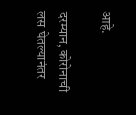आहे.

दरम्यान, कोरोनाची लस घेतल्यानंतर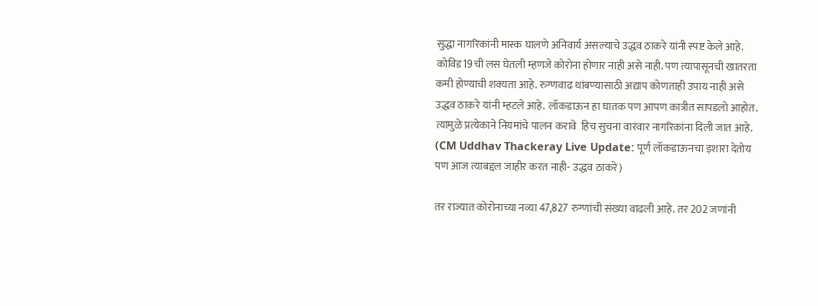सुद्धा नागरिकांनी मास्क घालणे अनिवार्य असल्याचे उद्धव ठाकरे यांनी स्पष्ट केले आहे. कोविड19ची लस घेतली म्हणजे कोरोना होणार नाही असे नाही. पण त्यापासूनची खातरता कमी होण्याची शक्यता आहे. रुग्णवाढ थांबण्यासाठी अद्याप कोणताही उपाय नाही असे उद्धव ठाकरे यांनी म्हटले आहे. लॉकडाऊन हा घातक पण आपण कात्रीत सापडलो आहोत. त्यामुळे प्रत्येकाने नियमांचे पालन करावे  हिच सुचना वारंवार नागरिकांना दिली जात आहे. (CM Uddhav Thackeray Live Update: पूर्ण लॉकडाऊनचा इशारा देतोय पण आज त्याबद्दल जाहीर करत नाही- उद्धव ठाकरे)

तर राज्यात कोरोनाच्या नव्या 47,827 रुग्णांची संख्या वाढली आहे. तर 202 जणांनी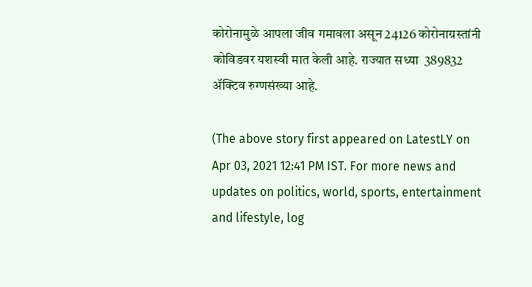कोरोनामुळे आपला जीव गमावला असून 24126 कोरोनाग्रस्तांनी कोविडवर यशस्वी मात केली आहे. राज्यात सध्या  389832 ॲक्टिव रुग्णसंख्या आहे.

(The above story first appeared on LatestLY on Apr 03, 2021 12:41 PM IST. For more news and updates on politics, world, sports, entertainment and lifestyle, log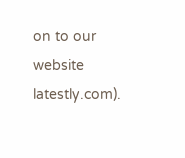on to our website latestly.com).